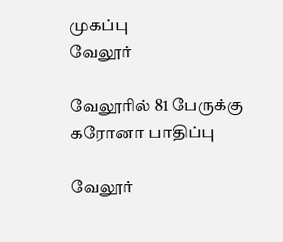முகப்பு
வேலூர்

வேலூரில் 81 பேருக்கு கரோனா பாதிப்பு

வேலூர்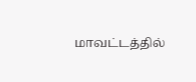மாவட்டத்தில்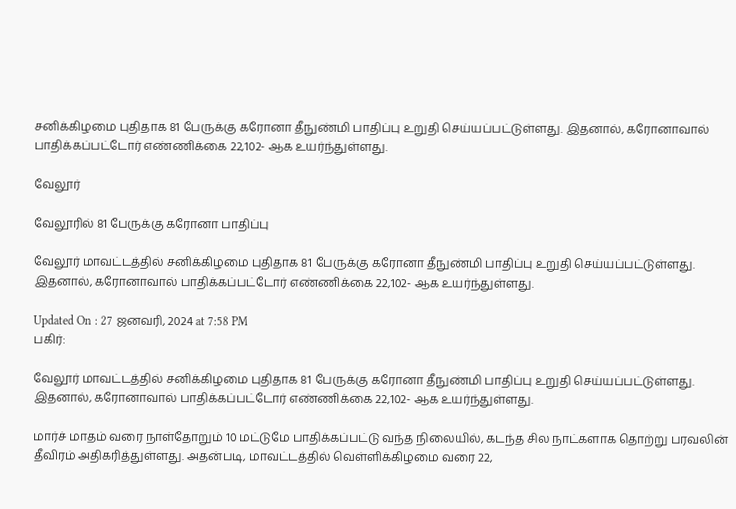சனிக்கிழமை புதிதாக 81 பேருக்கு கரோனா தீநுண்மி பாதிப்பு உறுதி செய்யப்பட்டுள்ளது. இதனால், கரோனாவால் பாதிக்கப்பட்டோர் எண்ணிக்கை 22,102- ஆக உயர்ந்துள்ளது.

வேலூர்

வேலூரில் 81 பேருக்கு கரோனா பாதிப்பு

வேலூர் மாவட்டத்தில் சனிக்கிழமை புதிதாக 81 பேருக்கு கரோனா தீநுண்மி பாதிப்பு உறுதி செய்யப்பட்டுள்ளது. இதனால், கரோனாவால் பாதிக்கப்பட்டோர் எண்ணிக்கை 22,102- ஆக உயர்ந்துள்ளது.

Updated On : 27 ஜனவரி, 2024 at 7:58 PM
பகிர்:

வேலூர் மாவட்டத்தில் சனிக்கிழமை புதிதாக 81 பேருக்கு கரோனா தீநுண்மி பாதிப்பு உறுதி செய்யப்பட்டுள்ளது. இதனால், கரோனாவால் பாதிக்கப்பட்டோர் எண்ணிக்கை 22,102- ஆக உயர்ந்துள்ளது.

மார்ச் மாதம் வரை நாள்தோறும் 10 மட்டுமே பாதிக்கப்பட்டு வந்த நிலையில், கடந்த சில நாட்களாக தொற்று பரவலின் தீவிரம் அதிகரித்துள்ளது. அதன்படி, மாவட்டத்தில் வெள்ளிக்கிழமை வரை 22,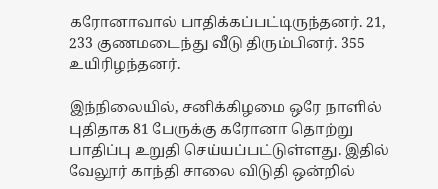கரோனாவால் பாதிக்கப்பட்டிருந்தனர். 21, 233 குணமடைந்து வீடு திரும்பினர். 355 உயிரிழந்தனர்.

இந்நிலையில், சனிக்கிழமை ஒரே நாளில் புதிதாக 81 பேருக்கு கரோனா தொற்று பாதிப்பு உறுதி செய்யப்பட்டுள்ளது. இதில் வேலூர் காந்தி சாலை விடுதி ஒன்றில்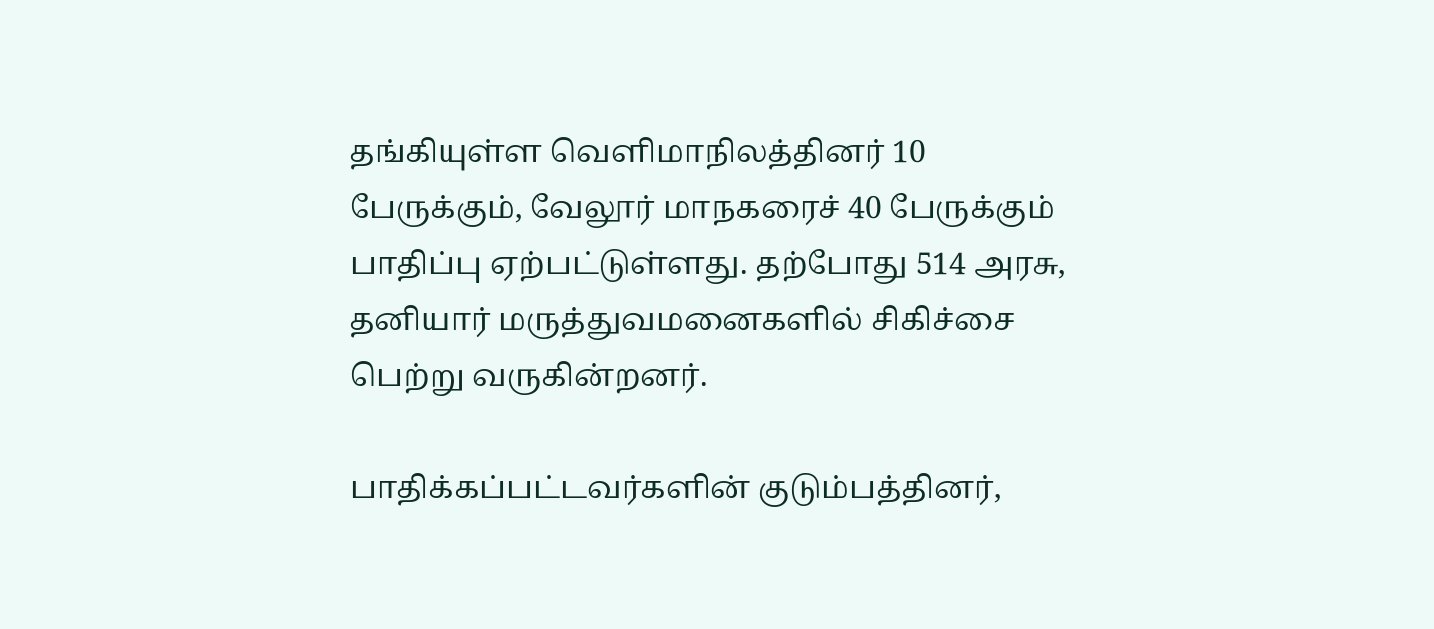தங்கியுள்ள வெளிமாநிலத்தினர் 10 பேருக்கும், வேலூர் மாநகரைச் 40 பேருக்கும் பாதிப்பு ஏற்பட்டுள்ளது. தற்போது 514 அரசு, தனியார் மருத்துவமனைகளில் சிகிச்சை பெற்று வருகின்றனர்.

பாதிக்கப்பட்டவர்களின் குடும்பத்தினர்,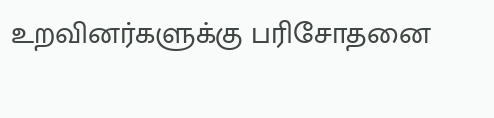உறவினர்களுக்கு பரிசோதனை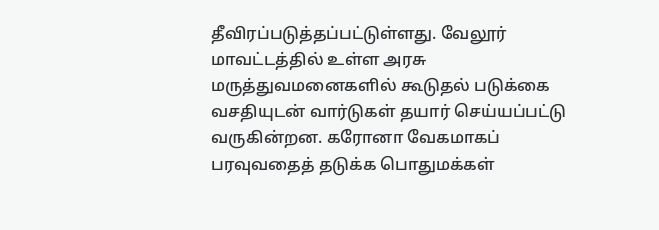தீவிரப்படுத்தப்பட்டுள்ளது. வேலூர் மாவட்டத்தில் உள்ள அரசு மருத்துவமனைகளில் கூடுதல் படுக்கை வசதியுடன் வார்டுகள் தயார் செய்யப்பட்டு வருகின்றன. கரோனா வேகமாகப் பரவுவதைத் தடுக்க பொதுமக்கள்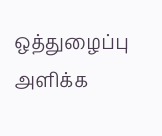ஒத்துழைப்பு அளிக்க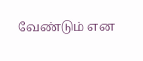வேண்டும் என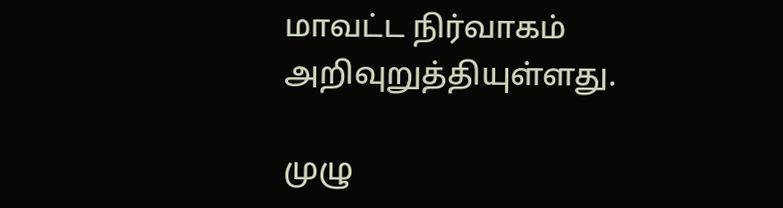மாவட்ட நிர்வாகம் அறிவுறுத்தியுள்ளது.

முழு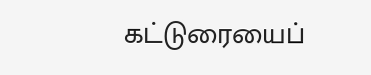கட்டுரையைப்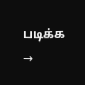படிக்க →